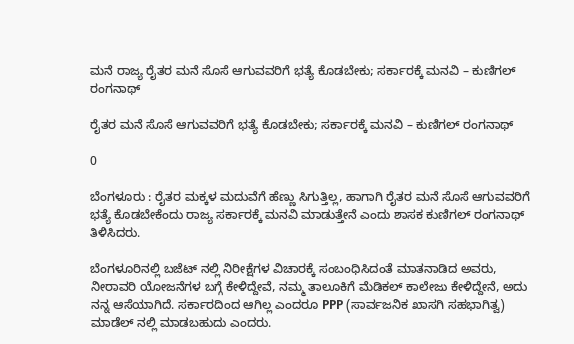ಮನೆ ರಾಜ್ಯ ರೈತರ ಮನೆ ಸೊಸೆ ಆಗುವವರಿಗೆ ಭತ್ಯೆ ಕೊಡಬೇಕು; ಸರ್ಕಾರಕ್ಕೆ ಮನವಿ – ಕುಣಿಗಲ್ ರಂಗನಾಥ್

ರೈತರ ಮನೆ ಸೊಸೆ ಆಗುವವರಿಗೆ ಭತ್ಯೆ ಕೊಡಬೇಕು; ಸರ್ಕಾರಕ್ಕೆ ಮನವಿ – ಕುಣಿಗಲ್ ರಂಗನಾಥ್

0

ಬೆಂಗಳೂರು : ರೈತರ ಮಕ್ಕಳ ಮದುವೆಗೆ ಹೆಣ್ಣು ಸಿಗುತ್ತಿಲ್ಲ, ಹಾಗಾಗಿ ರೈತರ ಮನೆ ಸೊಸೆ ಆಗುವವರಿಗೆ ಭತ್ಯೆ ಕೊಡಬೇಕೆಂದು ರಾಜ್ಯ ಸರ್ಕಾರಕ್ಕೆ ಮನವಿ ಮಾಡುತ್ತೇನೆ ಎಂದು ಶಾಸಕ ಕುಣಿಗಲ್ ರಂಗನಾಥ್ ತಿಳಿಸಿದರು.

ಬೆಂಗಳೂರಿನಲ್ಲಿ ಬಜೆಟ್ ನಲ್ಲಿ ನಿರೀಕ್ಷೆಗಳ ವಿಚಾರಕ್ಕೆ ಸಂಬಂಧಿಸಿದಂತೆ ಮಾತನಾಡಿದ ಅವರು, ನೀರಾವರಿ ಯೋಜನೆಗಳ ಬಗ್ಗೆ ಕೇಳಿದ್ದೇವೆ, ನಮ್ಮ ತಾಲೂಕಿಗೆ ಮೆಡಿಕಲ್ ಕಾಲೇಜು ಕೇಳಿದ್ದೇನೆ, ಅದು ನನ್ನ ಆಸೆಯಾಗಿದೆ. ಸರ್ಕಾರದಿಂದ ಆಗಿಲ್ಲ ಎಂದರೂ PPP (ಸಾರ್ವಜನಿಕ ಖಾಸಗಿ ಸಹಭಾಗಿತ್ವ) ಮಾಡೆಲ್ ನಲ್ಲಿ ಮಾಡಬಹುದು ಎಂದರು.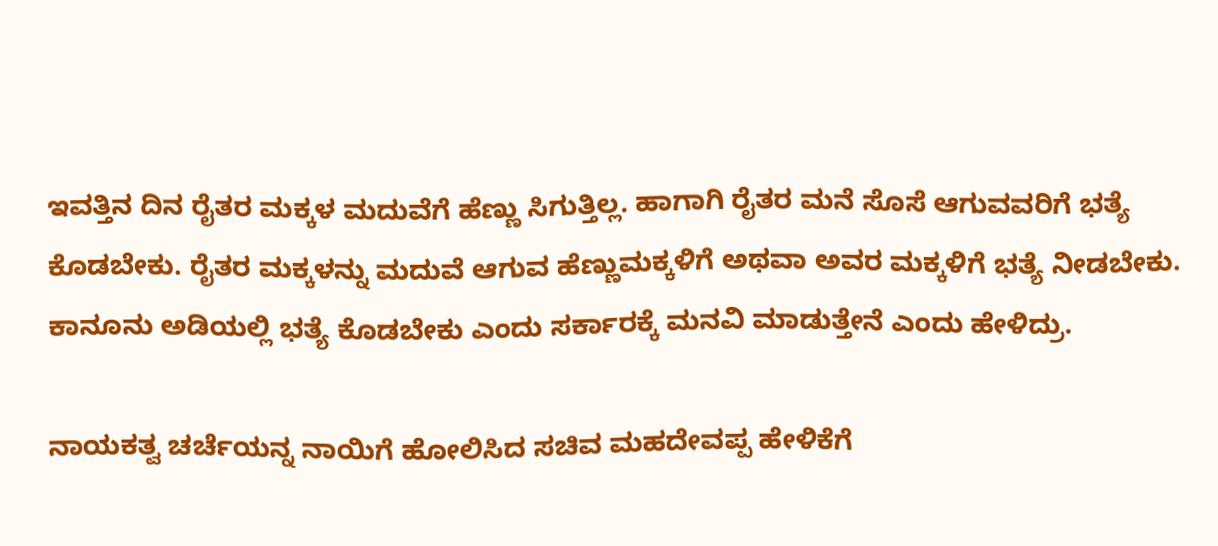ಇವತ್ತಿನ ದಿನ ರೈತರ ಮಕ್ಕಳ ಮದುವೆಗೆ ಹೆಣ್ಣು ಸಿಗುತ್ತಿಲ್ಲ. ಹಾಗಾಗಿ ರೈತರ ಮನೆ ಸೊಸೆ ಆಗುವವರಿಗೆ ಭತ್ಯೆ ಕೊಡಬೇಕು. ರೈತರ ಮಕ್ಕಳನ್ನು ಮದುವೆ ಆಗುವ ಹೆಣ್ಣುಮಕ್ಕಳಿಗೆ ಅಥವಾ ಅವರ ಮಕ್ಕಳಿಗೆ ಭತ್ಯೆ ನೀಡಬೇಕು. ಕಾನೂನು ಅಡಿಯಲ್ಲಿ ಭತ್ಯೆ ಕೊಡಬೇಕು ಎಂದು ಸರ್ಕಾರಕ್ಕೆ ಮನವಿ ಮಾಡುತ್ತೇನೆ ಎಂದು ಹೇಳಿದ್ರು.

ನಾಯಕತ್ವ ಚರ್ಚೆಯನ್ನ ನಾಯಿಗೆ ಹೋಲಿಸಿದ ಸಚಿವ ಮಹದೇವಪ್ಪ ಹೇಳಿಕೆಗೆ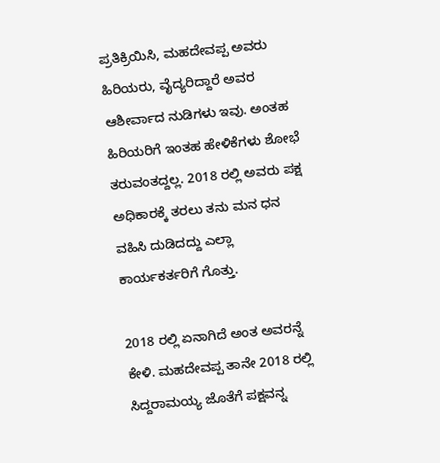ಪ್ರತಿಕ್ರಿಯಿಸಿ, ಮಹದೇವಪ್ಪ ಅವರು ಹಿರಿಯರು, ವೈದ್ಯರಿದ್ದಾರೆ ಅವರ ಆಶೀರ್ವಾದ ನುಡಿಗಳು ಇವು. ಅಂತಹ ಹಿರಿಯರಿಗೆ ಇಂತಹ ಹೇಳಿಕೆಗಳು ಶೋಭೆ ತರುವಂತದ್ದಲ್ಲ. 2018 ರಲ್ಲಿ ಅವರು ಪಕ್ಷ ಅಧಿಕಾರಕ್ಕೆ ತರಲು ತನು ಮನ ಧನ ವಹಿಸಿ ದುಡಿದದ್ದು ಎಲ್ಲಾ ಕಾರ್ಯಕರ್ತರಿಗೆ ಗೊತ್ತು.

2018 ರಲ್ಲಿ ಏನಾಗಿದೆ ಅಂತ ಅವರನ್ನೆ ಕೇಳಿ. ಮಹದೇವಪ್ಪ ತಾನೇ 2018 ರಲ್ಲಿ ಸಿದ್ದರಾಮಯ್ಯ ಜೊತೆಗೆ ಪಕ್ಷವನ್ನ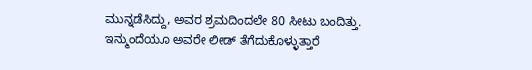ಮುನ್ನಡೆಸಿದ್ದು, ಅವರ ಶ್ರಮದಿಂದಲೇ 80 ಸೀಟು ಬಂದಿತ್ತು. ಇನ್ಮುಂದೆಯೂ ಅವರೇ ಲೀಡ್ ತೆಗೆದುಕೊಳ್ಳುತ್ತಾರೆ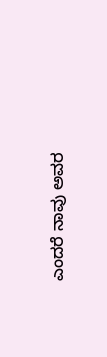ಎಂದರೆ ನಾವು ಅವರ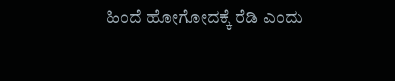ಹಿಂದೆ ಹೋಗೋದಕ್ಕೆ ರೆಡಿ ಎಂದು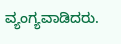ವ್ಯಂಗ್ಯವಾಡಿದರು.